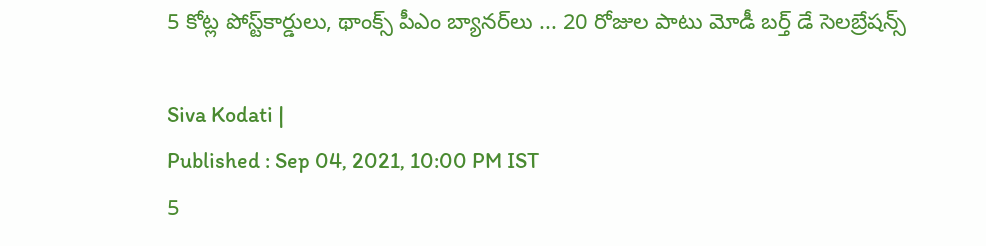5 కోట్ల పోస్ట్‌కార్డులు, థాంక్స్‌ పీఎం బ్యానర్‌లు ... 20 రోజుల పాటు మోడీ బర్త్ డే సెలబ్రేషన్స్

Siva Kodati |
Published : Sep 04, 2021, 10:00 PM IST
5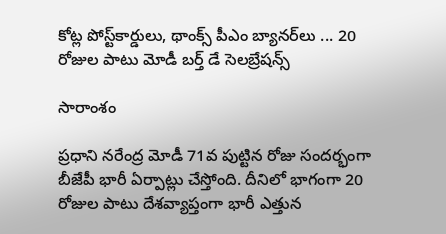కోట్ల పోస్ట్‌కార్డులు, థాంక్స్‌ పీఎం బ్యానర్‌లు ... 20 రోజుల పాటు మోడీ బర్త్ డే సెలబ్రేషన్స్

సారాంశం

ప్రధాని నరేంద్ర మోడీ 71వ పుట్టిన రోజు సందర్భంగా బీజేపీ భారీ ఏర్పాట్లు చేస్తోంది. దీనిలో భాగంగా 20 రోజుల పాటు దేశవ్యాప్తంగా భారీ ఎత్తున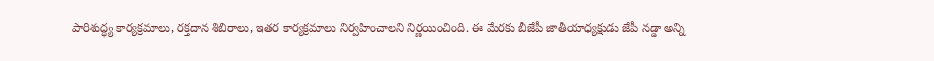పారిశుద్ధ్య కార్యక్రమాలు, రక్తదాన శిబిరాలు, ఇతర కార్యక్రమాలు నిర్వహించాలని నిర్ణయించింది. ఈ మేరకు బీజేపీ జాతీయాధ్యక్షుడు జేపీ నడ్డా అన్ని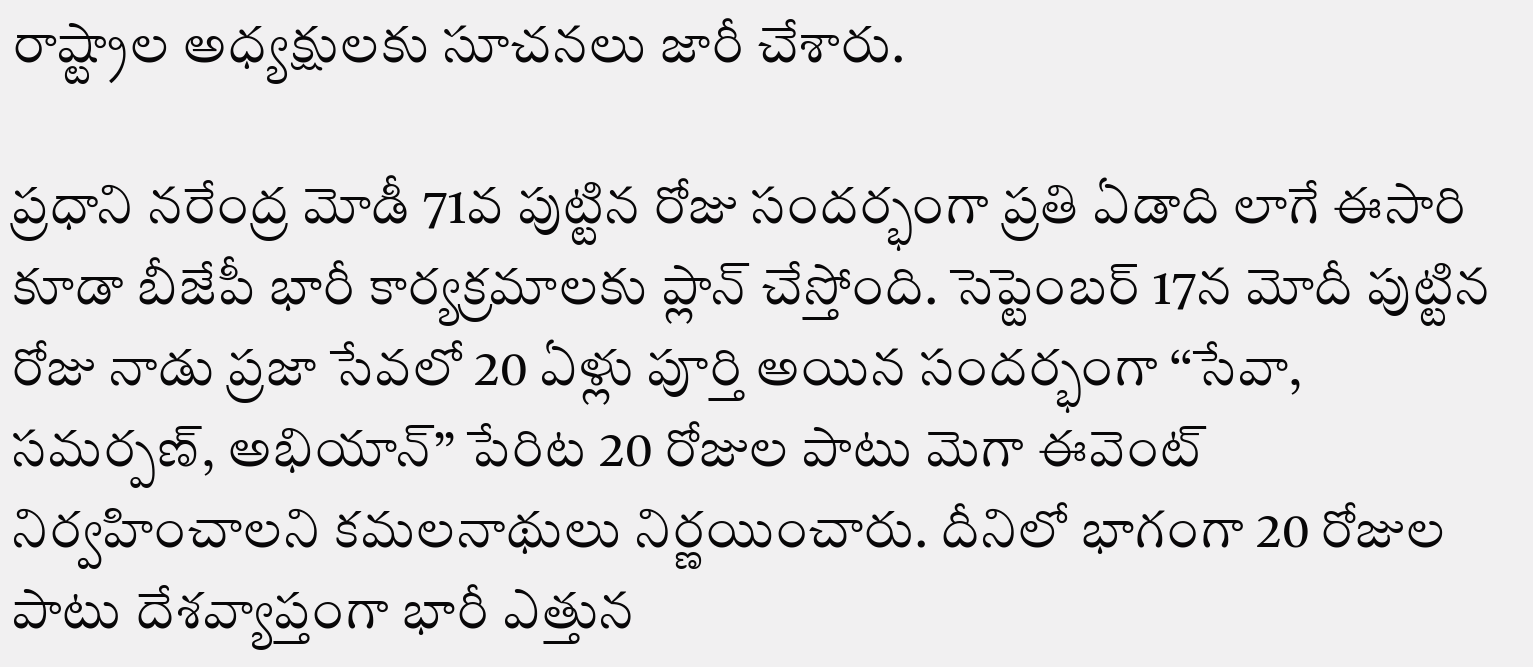రాష్ట్రాల అధ్యక్షులకు సూచనలు జారీ చేశారు.

ప్రధాని నరేంద్ర మోడీ 71వ పుట్టిన రోజు సందర్భంగా ప్రతి ఏడాది లాగే ఈసారి కూడా బీజేపీ భారీ కార్యక్రమాలకు ప్లాన్ చేస్తోంది. సెప్టెంబర్‌ 17న మోదీ పుట్టిన రోజు నాడు ప్రజా సేవలో 20 ఏళ్లు పూర్తి అయిన సందర్భంగా ‘‘సేవా, సమర్పణ్‌, అభియాన్‌’’ పేరిట 20 రోజుల పాటు మెగా ఈవెంట్‌ నిర్వహించాలని కమలనాథులు నిర్ణయించారు. దీనిలో భాగంగా 20 రోజుల పాటు దేశవ్యాప్తంగా భారీ ఎత్తున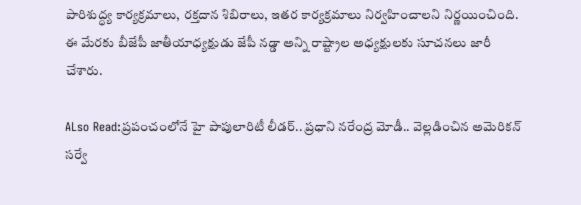పారిశుద్ధ్య కార్యక్రమాలు, రక్తదాన శిబిరాలు, ఇతర కార్యక్రమాలు నిర్వహించాలని నిర్ణయించింది. ఈ మేరకు బీజేపీ జాతీయాధ్యక్షుడు జేపీ నడ్డా అన్ని రాష్ట్రాల అధ్యక్షులకు సూచనలు జారీ చేశారు.

ALso Read:ప్రపంచంలోనే హై పాపులారిటీ లీడర్.. ప్రధాని నరేంద్ర మోడీ.. వెల్లడించిన అమెరికన్ సర్వే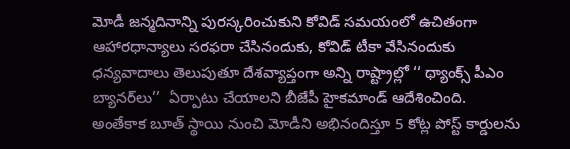మోడీ జన్మదినాన్ని పురస్కరించుకుని కోవిడ్‌ సమయంలో ఉచితంగా ఆహారధాన్యాలు సరఫరా చేసినందుకు, కోవిడ్‌ టీకా వేసినందుకు ధన్యవాదాలు తెలుపుతూ దేశవ్యాప్తంగా అన్ని రాష్ట్రాల్లో ‘‘ థ్యాంక్స్‌ పీఎం బ్యానర్‌లు’’  ఏర్పాటు చేయాలని బీజేపీ హైకమాండ్ ఆదేశించింది. అంతేకాక బూత్‌ స్థాయి నుంచి మోడీని అభినందిస్తూ 5 కోట్ల పోస్ట్‌ కార్డులను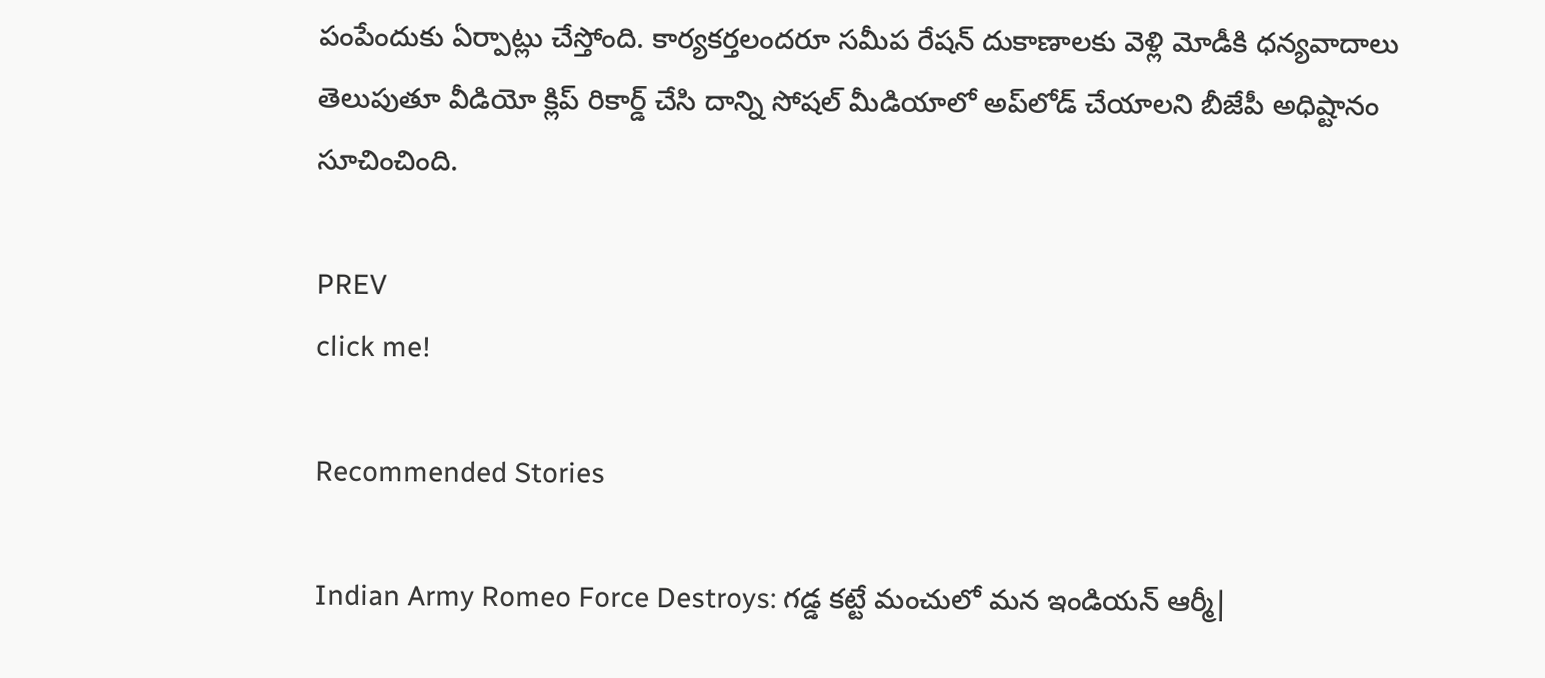పంపేందుకు ఏర్పాట్లు చేస్తోంది. కార్యకర్తలందరూ సమీప రేషన్‌ దుకాణాలకు వెళ్లి మోడీకి ధన్యవాదాలు తెలుపుతూ వీడియో క్లిప్‌ రికార్డ్‌ చేసి దాన్ని సోషల్‌ మీడియాలో అప్‌లోడ్‌ చేయాలని బీజేపీ అధిష్టానం సూచించింది.

PREV
click me!

Recommended Stories

Indian Army Romeo Force Destroys: గడ్డ కట్టే మంచులో మన ఇండియన్ ఆర్మీ|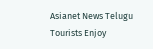Asianet News Telugu
Tourists Enjoy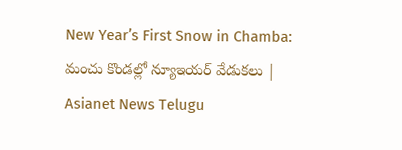New Year’s First Snow in Chamba: మంచు కొండల్లో న్యూఇయర్ వేడుకలు | Asianet News Telugu